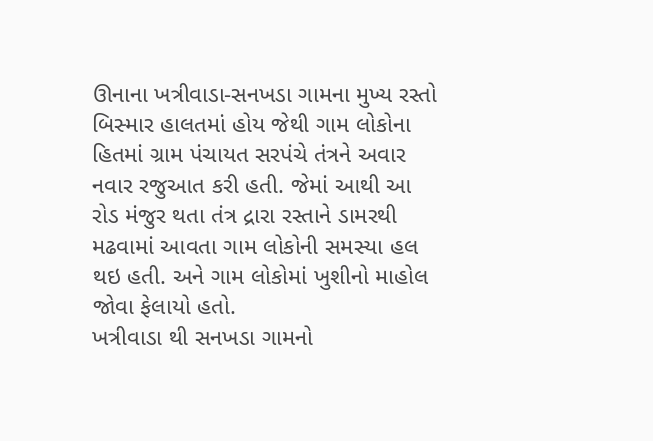ઊનાના ખત્રીવાડા-સનખડા ગામના મુખ્ય રસ્તો બિસ્માર હાલતમાં હોય જેથી ગામ લોકોના હિતમાં ગ્રામ પંચાયત સરપંચે તંત્રને અવાર નવાર રજુઆત કરી હતી. જેમાં આથી આ રોડ મંજુર થતા તંત્ર દ્રારા રસ્તાને ડામરથી મઢવામાં આવતા ગામ લોકોની સમસ્યા હલ થઇ હતી. અને ગામ લોકોમાં ખુશીનો માહોલ જોવા ફેલાયો હતો.
ખત્રીવાડા થી સનખડા ગામનો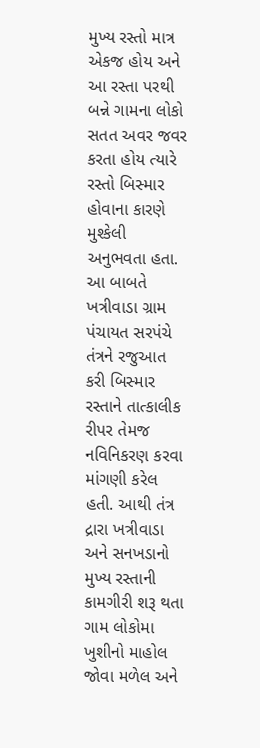મુખ્ય રસ્તો માત્ર એકજ હોય અને આ રસ્તા પરથી બન્ને ગામના લોકો સતત અવર જવર કરતા હોય ત્યારે રસ્તો બિસ્માર હોવાના કારણે મુશ્કેલી અનુભવતા હતા. આ બાબતે ખત્રીવાડા ગ્રામ પંચાયત સરપંચે તંત્રને રજુઆત કરી બિસ્માર રસ્તાને તાત્કાલીક રીપર તેમજ નવિનિકરણ કરવા માંગણી કરેલ હતી. આથી તંત્ર દ્રારા ખત્રીવાડા અને સનખડાનો મુખ્ય રસ્તાની કામગીરી શરૂ થતા ગામ લોકોમા ખુશીનો માહોલ જોવા મળેલ અને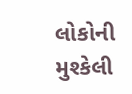લોકોની મુશ્કેલી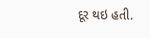દૂર થઇ હતી.